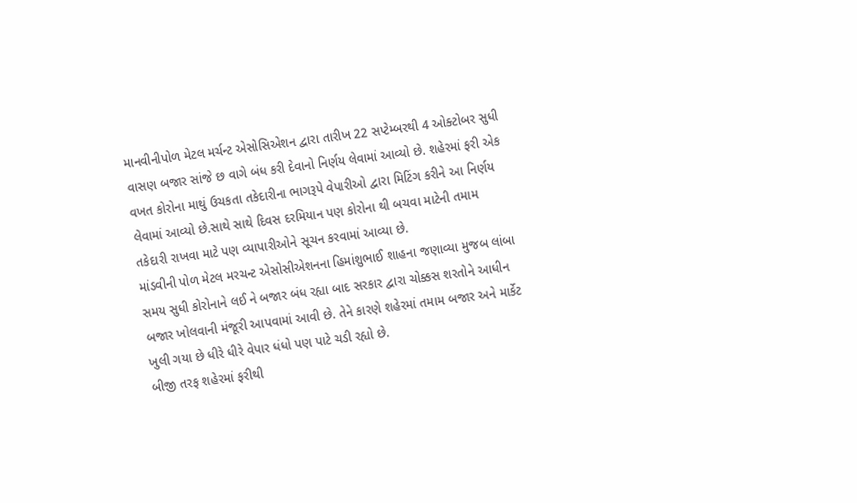માનવીનીપોળ મેટલ મર્ચન્ટ એસોસિએશન દ્વારા તારીખ 22 સપ્ટેમ્બરથી 4 ઓક્ટોબર સુધી વાસણ બજાર સાંજે છ વાગે બંધ કરી દેવાનો નિર્ણય લેવામાં આવ્યો છે. શહેરમાં ફરી એક વખત કોરોના માથું ઉચકતા તકેદારીના ભાગરૂપે વેપારીઓ દ્વારા મિટિંગ કરીને આ નિર્ણય લેવામાં આવ્યો છે.સાથે સાથે દિવસ દરમિયાન પણ કોરોના થી બચવા માટેની તમામ તકેદારી રાખવા માટે પણ વ્યાપારીઓને સૂચન કરવામાં આવ્યા છે.
માંડવીની પોળ મેટલ મરચન્ટ એસોસીએશનના હિમાંશુભાઈ શાહના જણાવ્યા મુજબ લાંબા સમય સુધી કોરોનાને લઈ ને બજાર બંધ રહ્યા બાદ સરકાર દ્વારા ચોક્કસ શરતોને આધીન બજાર ખોલવાની મંજૂરી આપવામાં આવી છે. તેને કારણે શહેરમાં તમામ બજાર અને માર્કેટ ખુલી ગયા છે ધીરે ધીરે વેપાર ધંધો પણ પાટે ચડી રહ્યો છે.
બીજી તરફ શહેરમાં ફરીથી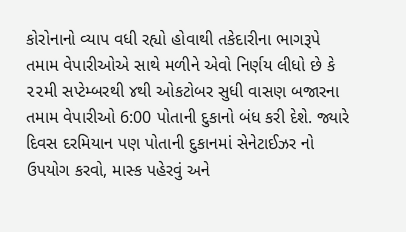કોરોનાનો વ્યાપ વધી રહ્યો હોવાથી તકેદારીના ભાગરૂપે તમામ વેપારીઓએ સાથે મળીને એવો નિર્ણય લીધો છે કે ૨૨મી સપ્ટેમ્બરથી ૪થી ઓકટોબર સુધી વાસણ બજારના તમામ વેપારીઓ 6:00 પોતાની દુકાનો બંધ કરી દેશે. જ્યારે દિવસ દરમિયાન પણ પોતાની દુકાનમાં સેનેટાઈઝર નો ઉપયોગ કરવો, માસ્ક પહેરવું અને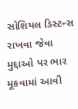સોશિયલ ડિસ્ટન્સ રાખવા જેવા મુદ્દાઓ પર ભાર મૂકવામાં આવી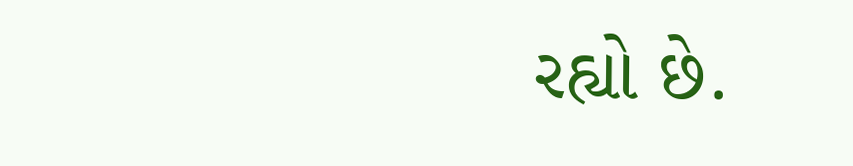રહ્યો છે.